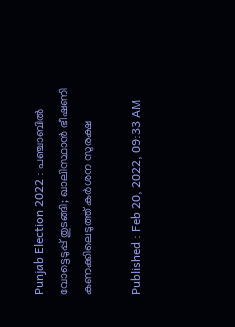Punjab Election 2022 : പഞ്ചാബില്‍ വോട്ടെടുപ്പ് തുടങ്ങി; ഖാലിസ്ഥാൻ ഭീഷണി കണക്കിലെടുത്ത് കർശന സുരക്ഷ

Published : Feb 20, 2022, 09:33 AM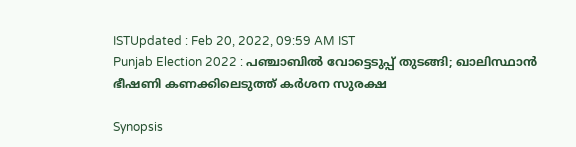ISTUpdated : Feb 20, 2022, 09:59 AM IST
Punjab Election 2022 : പഞ്ചാബില്‍ വോട്ടെടുപ്പ് തുടങ്ങി; ഖാലിസ്ഥാൻ ഭീഷണി കണക്കിലെടുത്ത് കർശന സുരക്ഷ

Synopsis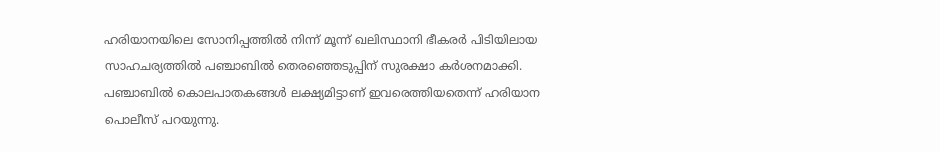ഹരിയാനയിലെ സോനിപ്പത്തിൽ നിന്ന് മൂന്ന് ഖലിസ്ഥാനി ഭീകരർ പിടിയിലായ സാഹചര്യത്തിൽ പഞ്ചാബിൽ തെരഞ്ഞെടുപ്പിന് സുരക്ഷാ കർശനമാക്കി. പഞ്ചാബിൽ കൊലപാതകങ്ങൾ ലക്ഷ്യമിട്ടാണ് ഇവരെത്തിയതെന്ന് ഹരിയാന പൊലീസ് പറയുന്നു.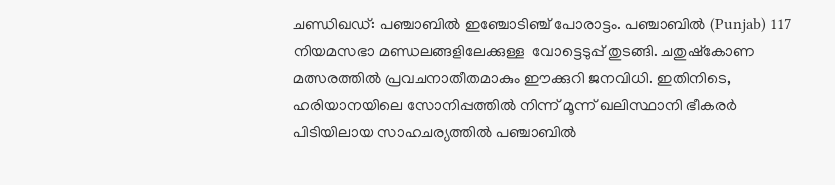ചണ്ഡിഖഡ്: പഞ്ചാബിൽ ഇഞ്ചോടിഞ്ച് പോരാട്ടം. പഞ്ചാബില്‍ (Punjab) 117 നിയമസഭാ മണ്ഡലങ്ങളിലേക്കുള്ള  വോട്ടെടുപ്പ് തുടങ്ങി. ചതുഷ്കോണ മത്സരത്തില്‍ പ്രവചനാതീതമാകും ഈക്കുറി ജനവിധി. ഇതിനിടെ, ഹരിയാനയിലെ സോനിപ്പത്തിൽ നിന്ന് മൂന്ന് ഖലിസ്ഥാനി ഭീകരർ പിടിയിലായ സാഹചര്യത്തിൽ പഞ്ചാബിൽ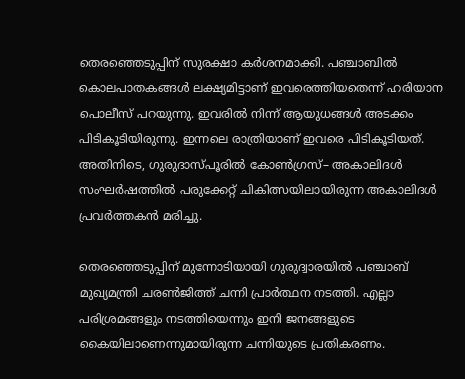തെരഞ്ഞെടുപ്പിന് സുരക്ഷാ കർശനമാക്കി. പഞ്ചാബിൽ കൊലപാതകങ്ങൾ ലക്ഷ്യമിട്ടാണ് ഇവരെത്തിയതെന്ന് ഹരിയാന പൊലീസ് പറയുന്നു. ഇവരിൽ നിന്ന് ആയുധങ്ങൾ അടക്കം പിടികൂടിയിരുന്നു. ഇന്നലെ രാത്രിയാണ് ഇവരെ പിടികൂടിയത്. അതിനിടെ, ഗുരുദാസ്പൂരില്‍ കോണ്‍ഗ്രസ്– അകാലിദള്‍ സംഘര്‍ഷത്തില്‍ പരുക്കേറ്റ് ചികിത്സയിലായിരുന്ന അകാലിദള്‍ പ്രവര്‍ത്തകന്‍ മരിച്ചു.

തെരഞ്ഞെടുപ്പിന് മുന്നോടിയായി ഗുരുദ്വാരയിൽ പഞ്ചാബ് മുഖ്യമന്ത്രി ചരൺജിത്ത് ചന്നി പ്രാർത്ഥന നടത്തി. എല്ലാ പരിശ്രമങ്ങളും നടത്തിയെന്നും ഇനി ജനങ്ങളുടെ കൈയിലാണെന്നുമായിരുന്ന ചന്നിയുടെ പ്രതികരണം.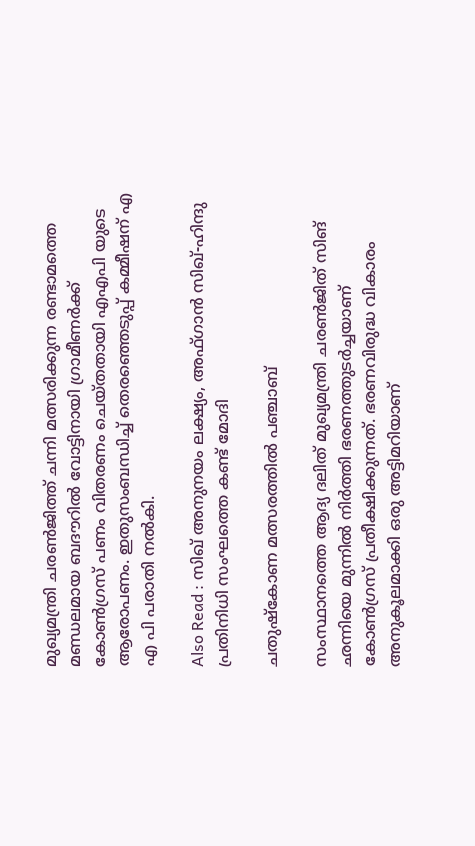മുഖ്യമന്ത്രി ചരൺജിത്ത് ചന്നി മത്സരിക്കുന്ന രണ്ടാമത്തെ മണ്ഡലമായ ബദൗറിൽ വോട്ടിനായി ഗ്രാമീണർക്ക് കോൺഗ്രസ് പണം വിതരണം ചെയ്തതായി എഎപി യുടെ ആരോപണം. ഇതുസംബന്ധിച്ച് തെരഞ്ഞെടുപ്പ് കമ്മീഷന് എ എ പി പരാതി നൽകി.

Also Read : സിഖ് അനുനയം ലക്ഷ്യം, അഫ്ഗാൻ സിഖ്-ഹിന്ദു പ്രതിനിധി സംഘത്തെ കണ്ട് മോദി

ചതുഷ്കോണ മത്സരത്തില്‍ പഞ്ചാബ്

സംസ്ഥാനത്തെ ആദ്യ ദലിത് മുഖ്യമന്ത്രി ചരണ്‍ജിത് സിങ് ഛന്നിയെ മുന്നില്‍ നിര്‍ത്തി ഭരണത്തുടര്‍ച്ചയാണ് കോണ്‍ഗ്രസ് പ്രതീക്ഷിക്കുന്നത്. ഭരണവിരുദ്ധ വികാരം അനുകൂലമാക്കി ഒരു അട്ടിമറിയാണ്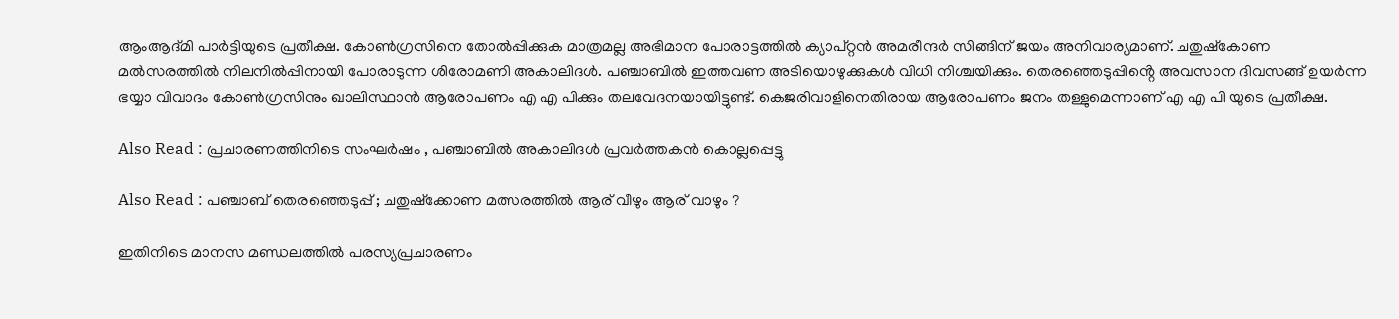ആംആദ്മി പാര്‍ട്ടിയുടെ പ്രതീക്ഷ. കോണ്‍ഗ്രസിനെ തോല്‍പ്പിക്കുക മാത്രമല്ല അഭിമാന പോരാട്ടത്തില്‍ ക്യാപ്റ്റന്‍ അമരീന്ദര്‍ സിങ്ങിന് ജയം അനിവാര്യമാണ്. ചതുഷ്കോണ മല്‍സരത്തില്‍ നിലനില്‍പ്പിനായി പോരാടുന്ന ശിരോമണി അകാലിദള്‍. പഞ്ചാബില്‍ ഇത്തവണ അടിയൊഴുക്കുകള്‍ വിധി നിശ്ചയിക്കും. തെരഞ്ഞെടുപ്പിൻ്റെ അവസാന ദിവസങ്ങ് ഉയർന്ന ഭയ്യാ വിവാദം കോൺഗ്രസിനും ഖാലിസ്ഥാൻ ആരോപണം എ എ പിക്കും തലവേദനയായിട്ടുണ്ട്. കെജരിവാളിനെതിരായ ആരോപണം ജനം തള്ളുമെന്നാണ് എ എ പി യുടെ പ്രതീക്ഷ.

Also Read : പ്രചാരണത്തിനിടെ സംഘർഷം , പഞ്ചാബിൽ അകാലിദൾ പ്രവർത്തകൻ കൊല്ലപ്പെട്ടു

Also Read : പഞ്ചാബ് തെരഞ്ഞെടുപ്പ് ; ചതുഷ്ക്കോണ മത്സരത്തില്‍ ആര് വീഴും ആര് വാഴും ?

ഇതിനിടെ മാനസ മണ്ഡലത്തില്‍ പരസ്യപ്രചാരണം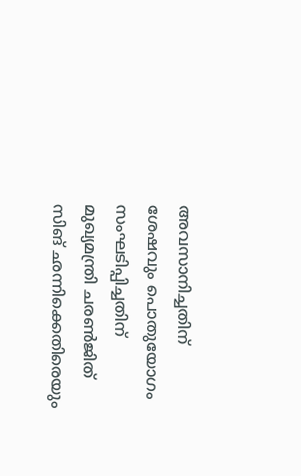അവസാനിച്ചതിന് ശേഷവും പൊതുയോഗം സംഘടിപ്പിച്ചതിന് മുഖ്യമന്ത്രി ചരണ്‍ജിത് സിങ് ഛന്നിക്കെതിരെയും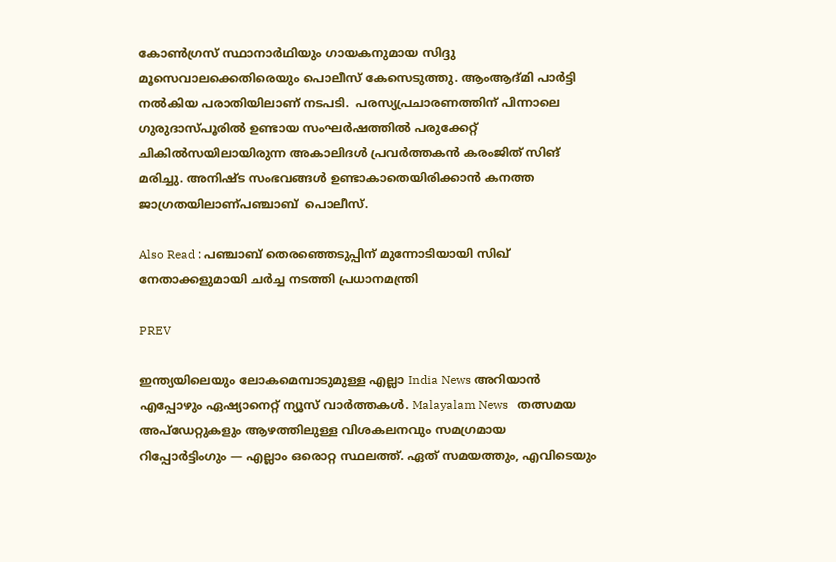കോണ്‍ഗ്രസ് സ്ഥാനാര്‍ഥിയും ഗായകനുമായ സിദ്ദു മൂസെവാലക്കെതിരെയും പൊലീസ് കേസെടുത്തു. ആംആദ്മി പാര്‍ട്ടി നല്‍കിയ പരാതിയിലാണ് നടപടി.  പരസ്യപ്രചാരണത്തിന് പിന്നാലെ ഗുരുദാസ്പൂരില്‍ ഉണ്ടായ സംഘര്‍ഷത്തില്‍ പരുക്കേറ്റ് ചികില്‍സയിലായിരുന്ന അകാലിദള്‍ പ്രവര്‍ത്തകന്‍ കരംജിത് സിങ് മരിച്ചു. അനിഷ്ട സംഭവങ്ങൾ ഉണ്ടാകാതെയിരിക്കാൻ കനത്ത ജാഗ്രതയിലാണ്പഞ്ചാബ്  പൊലീസ്.

Also Read : പഞ്ചാബ് തെരഞ്ഞെടുപ്പിന് മുന്നോടിയായി സിഖ് നേതാക്കളുമായി ചർച്ച നടത്തി പ്രധാനമന്ത്രി

PREV

ഇന്ത്യയിലെയും ലോകമെമ്പാടുമുള്ള എല്ലാ India News അറിയാൻ എപ്പോഴും ഏഷ്യാനെറ്റ് ന്യൂസ് വാർത്തകൾ. Malayalam News   തത്സമയ അപ്‌ഡേറ്റുകളും ആഴത്തിലുള്ള വിശകലനവും സമഗ്രമായ റിപ്പോർട്ടിംഗും — എല്ലാം ഒരൊറ്റ സ്ഥലത്ത്. ഏത് സമയത്തും, എവിടെയും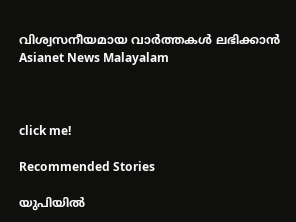വിശ്വസനീയമായ വാർത്തകൾ ലഭിക്കാൻ Asianet News Malayalam



click me!

Recommended Stories

യുപിയിൽ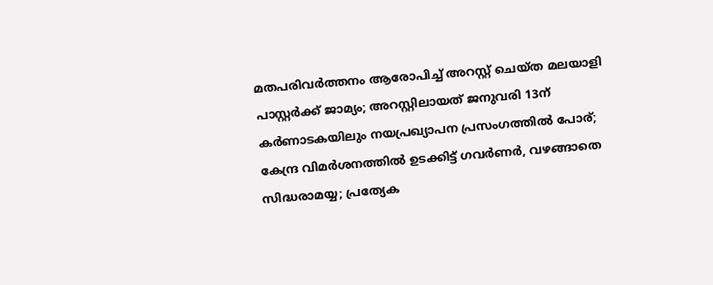മതപരിവർത്തനം ആരോപിച്ച് അറസ്റ്റ് ചെയ്ത മലയാളി പാസ്റ്റർക്ക് ജാമ്യം‌; അറസ്റ്റിലായത് ജനുവരി 13ന്
കർണാടകയിലും നയപ്രഖ്യാപന പ്രസംഗത്തിൽ പോര്; കേന്ദ്ര വിമർശനത്തിൽ ഉടക്കിട്ട് ഗവർണർ, വഴങ്ങാതെ സിദ്ധരാമയ്യ; പ്രത്യേക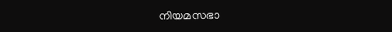നിയമസഭാ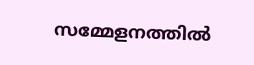സമ്മേളനത്തിൽ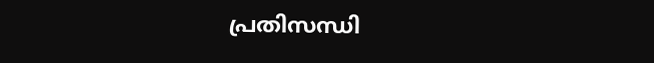പ്രതിസന്ധി